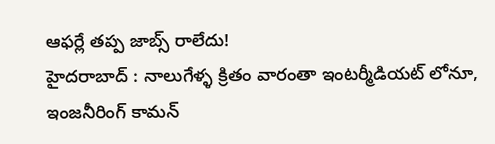ఆఫర్లే తప్ప జాబ్స్ రాలేదు!
హైదరాబాద్ : నాలుగేళ్ళ క్రితం వారంతా ఇంటర్మీడియట్ లోనూ, ఇంజనీరింగ్ కామన్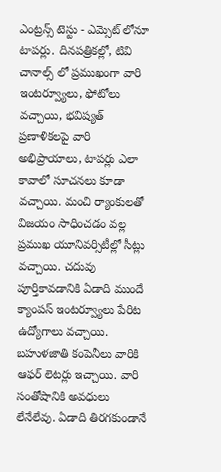ఎంట్రన్స్ టెస్టు - ఎమ్సెట్ లోనూ టాపర్లు. దినపత్రికల్లో, టివి చానాల్స్ లో ప్రముఖంగా వారి ఇంటర్వ్యూలు, ఫోటోలు వచ్చాయి, భవిష్యత్ ప్రణాళికలపై వారి అభిప్రాయాలు, టాపర్లు ఎలా కావాలో సూచనలు కూడా వచ్చాయి. మంచి ర్యాంకులతో విజయం సాధించడం వల్ల ప్రముఖ యూనివర్సిటీల్లో సీట్లు వచ్చాయి. చదువు పూర్తికావడానికి ఏడాది ముందే క్యాంపస్ ఇంటర్వ్యూలు పేరిట ఉద్యోగాలు వచ్చాయి. బహుళజాతి కంపెనీలు వారికి ఆఫర్ లెటర్లు ఇచ్చాయి. వారి సంతోషానికి అవధులు లేనేలేవు. ఏడాది తిరగకుండానే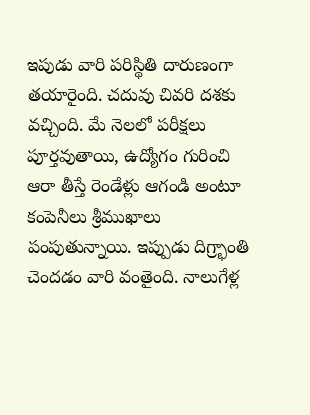ఇపుడు వారి పరిస్థితి దారుణంగా తయారైంది. చదువు చివరి దశకు వచ్చింది. మే నెలలో పరీక్షలు పూర్తవుతాయి, ఉద్యోగం గురించి ఆరా తీస్తే రెండేళ్లు ఆగండి అంటూ కంపెనీలు శ్రీముఖాలు పంపుతున్నాయి. ఇప్పుడు దిగ్ర్భాంతి చెందడం వారి వంతైంది. నాలుగేళ్ల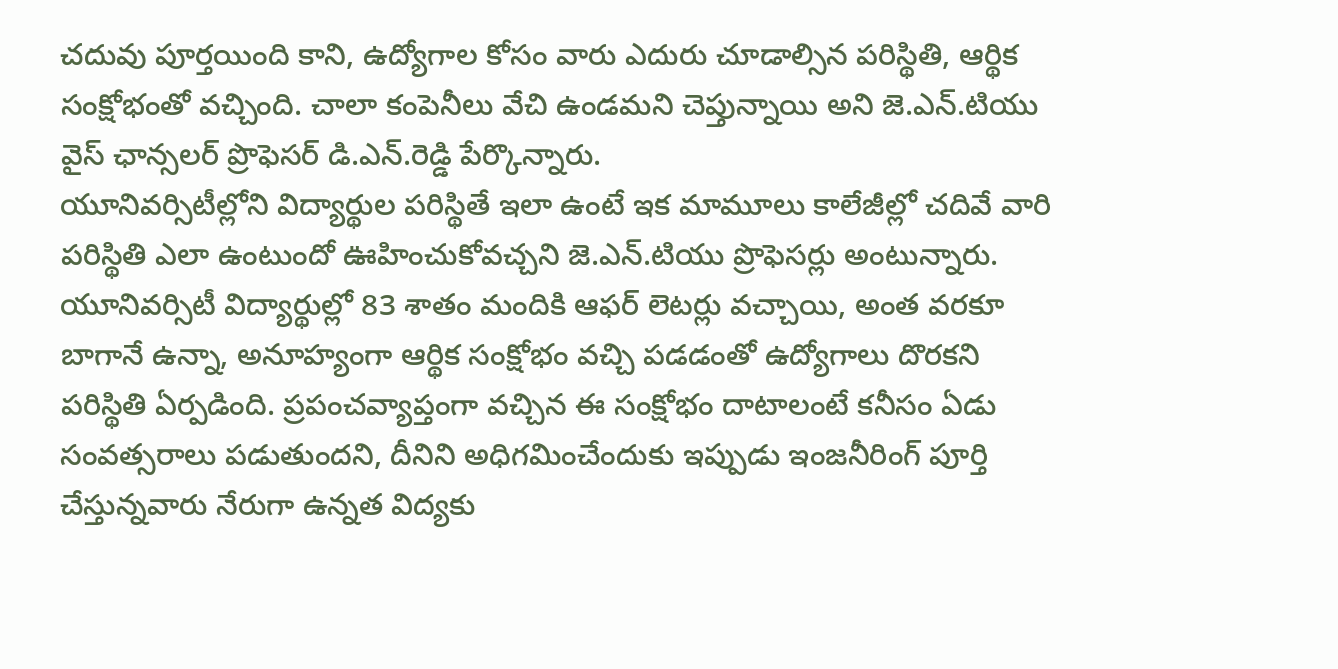చదువు పూర్తయింది కాని, ఉద్యోగాల కోసం వారు ఎదురు చూడాల్సిన పరిస్థితి, ఆర్థిక సంక్షోభంతో వచ్చింది. చాలా కంపెనీలు వేచి ఉండమని చెప్తున్నాయి అని జె.ఎన్.టియు వైస్ ఛాన్సలర్ ప్రొఫెసర్ డి.ఎన్.రెడ్డి పేర్కొన్నారు.
యూనివర్సిటీల్లోని విద్యార్థుల పరిస్థితే ఇలా ఉంటే ఇక మామూలు కాలేజీల్లో చదివే వారి పరిస్థితి ఎలా ఉంటుందో ఊహించుకోవచ్చని జె.ఎన్.టియు ప్రొఫెసర్లు అంటున్నారు. యూనివర్సిటీ విద్యార్థుల్లో 83 శాతం మందికి ఆఫర్ లెటర్లు వచ్చాయి, అంత వరకూ బాగానే ఉన్నా, అనూహ్యంగా ఆర్థిక సంక్షోభం వచ్చి పడడంతో ఉద్యోగాలు దొరకని పరిస్థితి ఏర్పడింది. ప్రపంచవ్యాప్తంగా వచ్చిన ఈ సంక్షోభం దాటాలంటే కనీసం ఏడు సంవత్సరాలు పడుతుందని, దీనిని అధిగమించేందుకు ఇప్పుడు ఇంజనీరింగ్ పూర్తి చేస్తున్నవారు నేరుగా ఉన్నత విద్యకు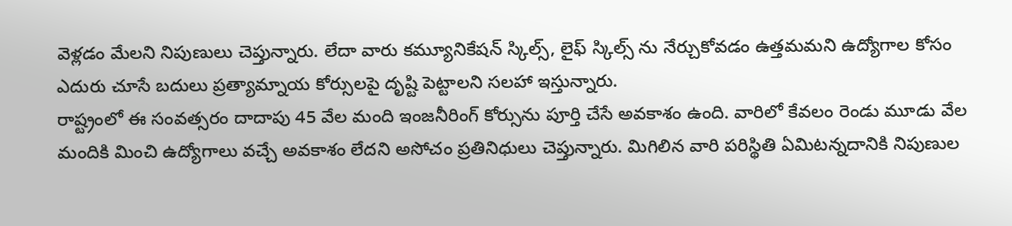వెళ్లడం మేలని నిపుణులు చెప్తున్నారు. లేదా వారు కమ్యూనికేషన్ స్కిల్స్, లైఫ్ స్కిల్స్ ను నేర్చుకోవడం ఉత్తమమని ఉద్యోగాల కోసం ఎదురు చూసే బదులు ప్రత్యామ్నాయ కోర్సులపై దృష్టి పెట్టాలని సలహా ఇస్తున్నారు.
రాష్ట్రంలో ఈ సంవత్సరం దాదాపు 45 వేల మంది ఇంజనీరింగ్ కోర్సును పూర్తి చేసే అవకాశం ఉంది. వారిలో కేవలం రెండు మూడు వేల మందికి మించి ఉద్యోగాలు వచ్చే అవకాశం లేదని అసోచం ప్రతినిధులు చెప్తున్నారు. మిగిలిన వారి పరిస్థితి ఏమిటన్నదానికి నిపుణుల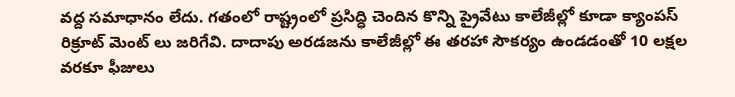వద్ద సమాధానం లేదు. గతంలో రాష్ట్రంలో ప్రసిద్ధి చెందిన కొన్ని ప్రైవేటు కాలేజీల్లో కూడా క్యాంపస్ రిక్రూట్ మెంట్ లు జరిగేవి. దాదాపు అరడజను కాలేజీల్లో ఈ తరహా సౌకర్యం ఉండడంతో 10 లక్షల వరకూ ఫీజులు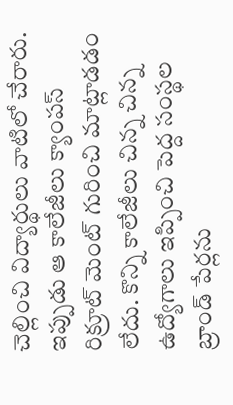చెల్లించి విద్యార్థులు వాటిలో చేరారు. ఇప్పుడు ఆ కాలేజీలు క్యాంపస్ రిక్రూట్ మెంట్ గురించి మాట్లాడడం లేదు. కొన్ని కాలేజీలు చిన్న చిన్న ఉద్యోగాలు ఇప్పించి పెద్ద సంస్థల బ్రాండ్ పేర్లను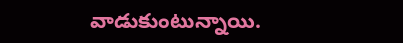వాడుకుంటున్నాయి.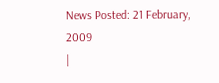News Posted: 21 February, 2009
|